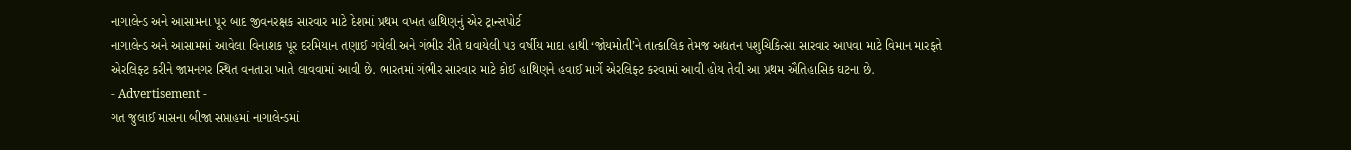નાગાલેન્ડ અને આસામના પૂર બાદ જીવનરક્ષક સારવાર માટે દેશમાં પ્રથમ વખત હાથિણનું એર ટ્રાન્સપોર્ટ
નાગાલેન્ડ અને આસામમાં આવેલા વિનાશક પૂર દરમિયાન તણાઈ ગયેલી અને ગંભીર રીતે ઘવાયેલી ૫૩ વર્ષીય માદા હાથી ‘જોયમોતી’ને તાત્કાલિક તેમજ અદ્યતન પશુચિકિત્સા સારવાર આપવા માટે વિમાન મારફતે
એરલિફ્ટ કરીને જામનગર સ્થિત વનતારા ખાતે લાવવામાં આવી છે. ભારતમાં ગંભીર સારવાર માટે કોઈ હાથિણને હવાઈ માર્ગે એરલિફ્ટ કરવામાં આવી હોય તેવી આ પ્રથમ ઐતિહાસિક ઘટના છે.
- Advertisement -
ગત જુલાઈ માસના બીજા સપ્તાહમાં નાગાલેન્ડમાં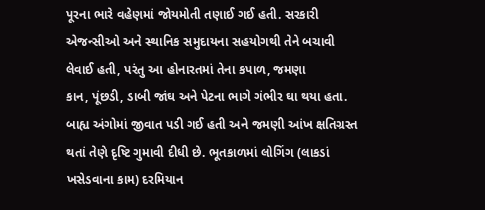પૂરના ભારે વહેણમાં જોયમોતી તણાઈ ગઈ હતી. સરકારી એજન્સીઓ અને સ્થાનિક સમુદાયના સહયોગથી તેને બચાવી લેવાઈ હતી, પરંતુ આ હોનારતમાં તેના કપાળ, જમણા
કાન, પૂંછડી, ડાબી જાંઘ અને પેટના ભાગે ગંભીર ઘા થયા હતા. બાહ્ય અંગોમાં જીવાત પડી ગઈ હતી અને જમણી આંખ ક્ષતિગ્રસ્ત થતાં તેણે દૃષ્ટિ ગુમાવી દીધી છે. ભૂતકાળમાં લોગિંગ (લાકડાં ખસેડવાના કામ) દરમિયાન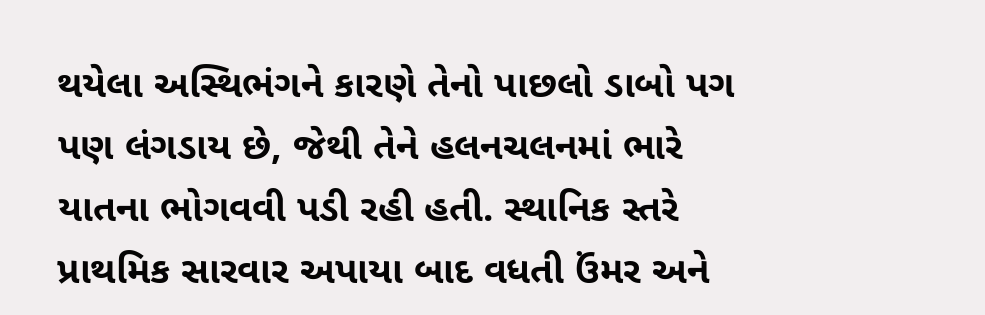થયેલા અસ્થિભંગને કારણે તેનો પાછલો ડાબો પગ પણ લંગડાય છે, જેથી તેને હલનચલનમાં ભારે યાતના ભોગવવી પડી રહી હતી. સ્થાનિક સ્તરે પ્રાથમિક સારવાર અપાયા બાદ વધતી ઉંમર અને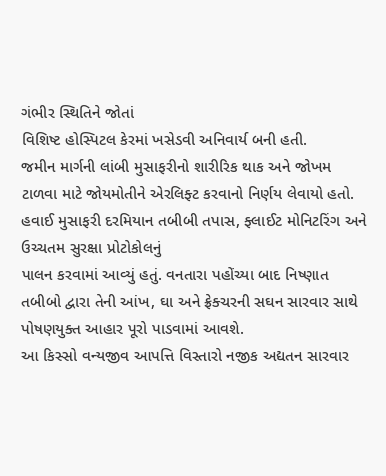ગંભીર સ્થિતિને જોતાં
વિશિષ્ટ હોસ્પિટલ કેરમાં ખસેડવી અનિવાર્ય બની હતી.
જમીન માર્ગની લાંબી મુસાફરીનો શારીરિક થાક અને જોખમ ટાળવા માટે જોયમોતીને એરલિફ્ટ કરવાનો નિર્ણય લેવાયો હતો. હવાઈ મુસાફરી દરમિયાન તબીબી તપાસ, ફ્લાઈટ મોનિટરિંગ અને ઉચ્ચતમ સુરક્ષા પ્રોટોકોલનું
પાલન કરવામાં આવ્યું હતું. વનતારા પહોંચ્યા બાદ નિષ્ણાત તબીબો દ્વારા તેની આંખ, ઘા અને ફ્રેક્ચરની સઘન સારવાર સાથે પોષણયુક્ત આહાર પૂરો પાડવામાં આવશે.
આ કિસ્સો વન્યજીવ આપત્તિ વિસ્તારો નજીક અદ્યતન સારવાર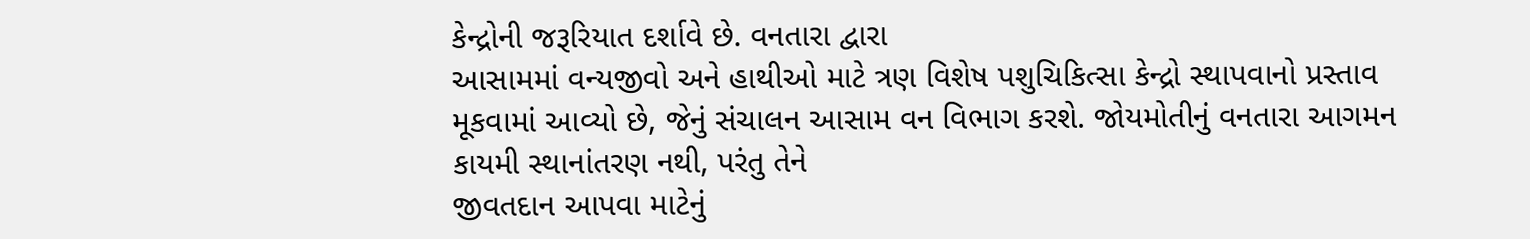કેન્દ્રોની જરૂરિયાત દર્શાવે છે. વનતારા દ્વારા
આસામમાં વન્યજીવો અને હાથીઓ માટે ત્રણ વિશેષ પશુચિકિત્સા કેન્દ્રો સ્થાપવાનો પ્રસ્તાવ મૂકવામાં આવ્યો છે, જેનું સંચાલન આસામ વન વિભાગ કરશે. જોયમોતીનું વનતારા આગમન કાયમી સ્થાનાંતરણ નથી, પરંતુ તેને
જીવતદાન આપવા માટેનું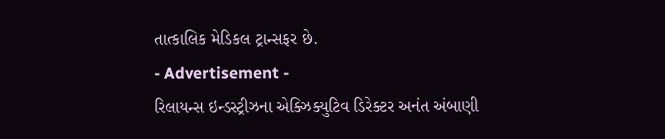તાત્કાલિક મેડિકલ ટ્રાન્સફર છે.
- Advertisement -
રિલાયન્સ ઇન્ડસ્ટ્રીઝના એક્ઝિક્યુટિવ ડિરેક્ટર અનંત અંબાણી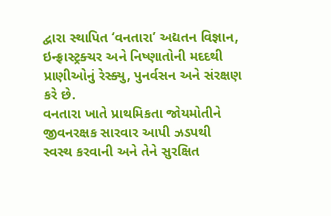દ્વારા સ્થાપિત ‘વનતારા’ અદ્યતન વિજ્ઞાન, ઇન્ફ્રાસ્ટ્રક્ચર અને નિષ્ણાતોની મદદથી પ્રાણીઓનું રેસ્ક્યુ, પુનર્વસન અને સંરક્ષણ કરે છે.
વનતારા ખાતે પ્રાથમિકતા જોયમોતીને જીવનરક્ષક સારવાર આપી ઝડપથી સ્વસ્થ કરવાની અને તેને સુરક્ષિત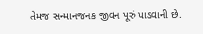તેમજ સન્માનજનક જીવન પૂરું પાડવાની છે.